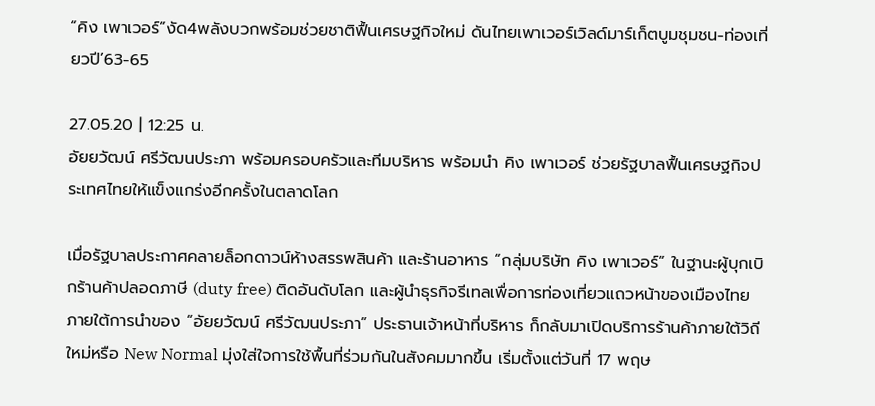“คิง เพาเวอร์”งัด4พลังบวกพร้อมช่วยชาติฟื้นเศรษฐกิจใหม่ ดันไทยเพาเวอร์เวิลด์มาร์เก็ตบูมชุมชน-ท่องเที่ยวปี’63-65

27.05.20 | 12:25 น.
อัยยวัฒน์ ศรีวัฒนประภา พร้อมครอบครัวและทีมบริหาร พร้อมนำ คิง เพาเวอร์ ช่วยรัฐบาลฟื้นเศรษฐกิจประเทศไทยให้แข็งแกร่งอีกครั้งในตลาดโลก

เมื่อรัฐบาลประกาศคลายล็อกดาวน์ห้างสรรพสินค้า และร้านอาหาร “กลุ่มบริษัท คิง เพาเวอร์” ในฐานะผู้บุกเบิกร้านค้าปลอดภาษี (duty free) ติดอันดับโลก และผู้นำธุรกิจรีเทลเพื่อการท่องเที่ยวแถวหน้าของเมืองไทย ภายใต้การนำของ “อัยยวัฒน์ ศรีวัฒนประภา” ประธานเจ้าหน้าที่บริหาร ก็กลับมาเปิดบริการร้านค้าภายใต้วิถีใหม่หรือ New Normal มุ่งใส่ใจการใช้พื้นที่ร่วมกันในสังคมมากขึ้น เริ่มตั้งแต่วันที่ 17 พฤษ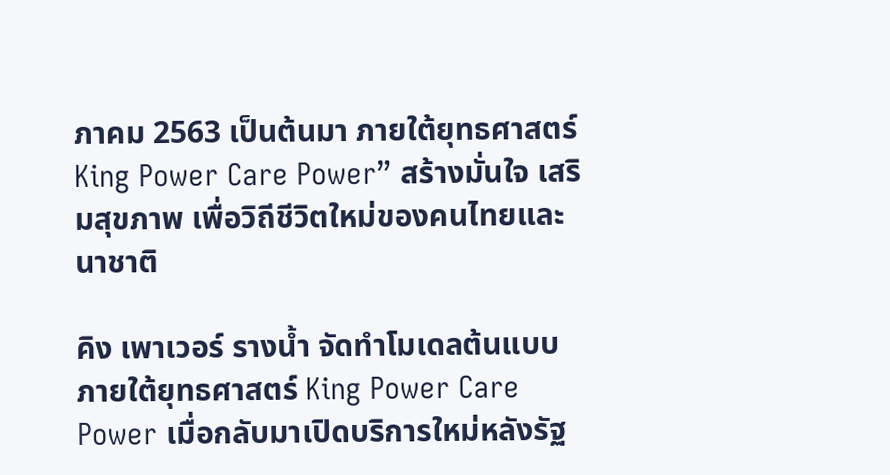ภาคม 2563 เป็นต้นมา ภายใต้ยุทธศาสตร์ King Power Care Power” สร้างมั่นใจ เสริมสุขภาพ เพื่อวิถีชีวิตใหม่ของคนไทยและนาชาติ

คิง เพาเวอร์ รางน้ำ จัดทำโมเดลต้นแบบภายใต้ยุทธศาสตร์ King Power Care Power เมื่อกลับมาเปิดบริการใหม่หลังรัฐ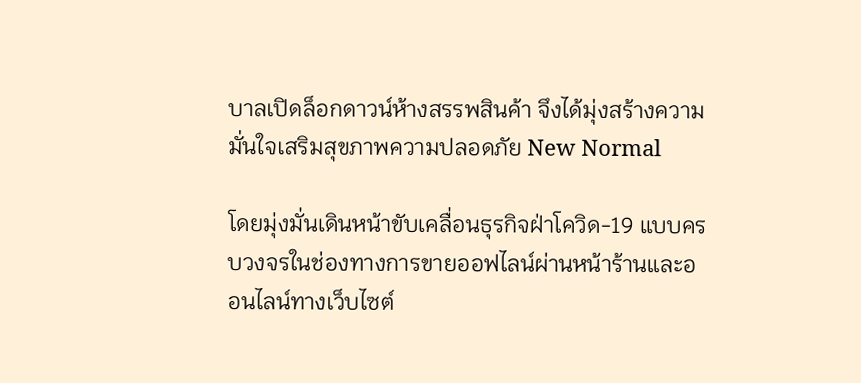บาลเปิดล็อกดาวน์ห้างสรรพสินค้า จึงได้มุ่งสร้างความมั่นใจเสริมสุขภาพความปลอดภัย New Normal

โดยมุ่งมั่นเดินหน้าขับเคลื่อนธุรกิจฝ่าโควิด-19 แบบครบวงจรในช่องทางการขายออฟไลน์ผ่านหน้าร้านและออนไลน์ทางเว็บไซต์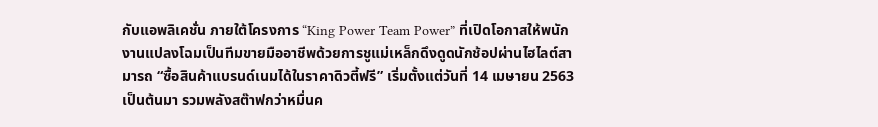กับแอพลิเคชั่น ภายใต้โครงการ “King Power Team Power” ที่เปิดโอกาสให้พนักงานแปลงโฉมเป็นทีมขายมืออาชีพด้วยการชูแม่เหล็กดึงดูดนักช้อปผ่านไฮไลต์สามารถ “ซื้อสินค้าแบรนด์เนมได้ในราคาดิวตี้ฟรี” เริ่มตั้งแต่วันที่ 14 เมษายน 2563 เป็นต้นมา รวมพลังสต๊าฟกว่าหมื่นค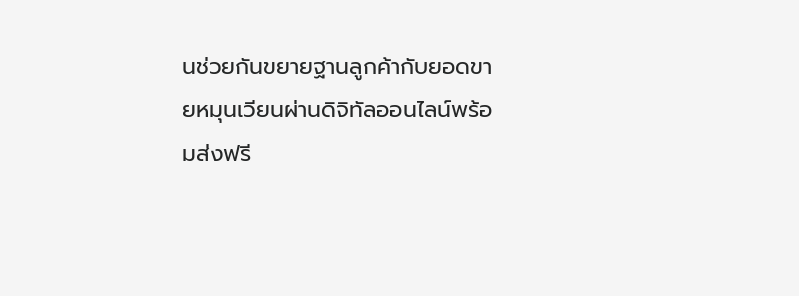นช่วยกันขยายฐานลูกค้ากับยอดขายหมุนเวียนผ่านดิจิทัลออนไลน์พร้อมส่งฟรี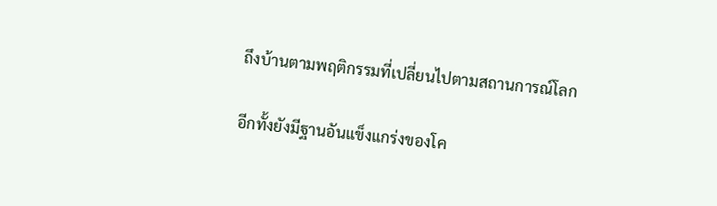ถึงบ้านตามพฤติกรรมที่เปลี่ยนไปตามสถานการณ์โลก

อีกทั้งยังมีฐานอันแข็งแกร่งของโค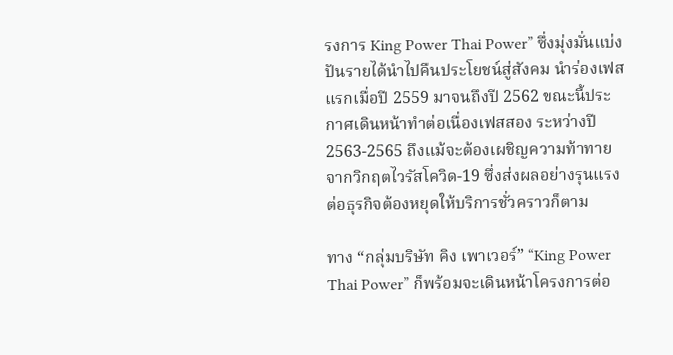รงการ King Power Thai Power” ซึ่งมุ่งมั่นแบ่งปันรายได้นำไปคืนประโยชน์สู่สังคม นำร่องเฟสแรกเมื่อปี 2559 มาจนถึงปี 2562 ขณะนี้ประกาศเดินหน้าทำต่อเนื่องเฟสสอง ระหว่างปี 2563-2565 ถึงแม้จะต้องเผชิญความท้าทายจากวิกฤตไวรัสโควิด-19 ซึ่งส่งผลอย่างรุนแรงต่อธุรกิจต้องหยุดให้บริการชั่วคราวก็ตาม

ทาง “กลุ่มบริษัท คิง เพาเวอร์” “King Power Thai Power” ก็พร้อมจะเดินหน้าโครงการต่อ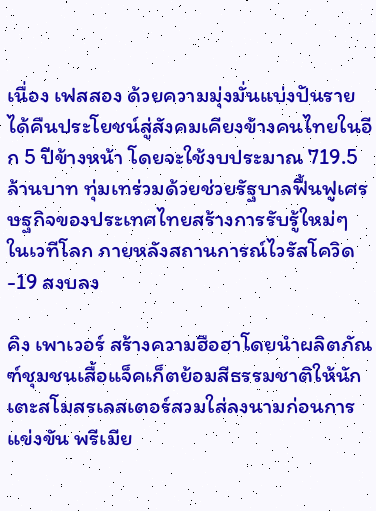เนื่อง เฟสสอง ด้วยความมุ่งมั่นแบ่งปันรายได้คืนประโยชน์สู่สังคมเคียงข้างคนไทยในอีก 5 ปีข้างหน้า โดยจะใช้งบประมาณ 719.5 ล้านบาท ทุ่มเทร่วมด้วยช่วยรัฐบาลฟื้นฟูเศรษฐกิจของประเทศไทยสร้างการรับรู้ใหม่ๆ ในเวทีโลก ภายหลังสถานการณ์ไวรัสโควิด-19 สงบลง

คิง เพาเวอร์ สร้างความฮือฮาโดยนำผลิตภัณฑ์ชุมชนเสื้อแจ็คเก็ตย้อมสีธรรมชาติให้นักเตะสโมสรเลสเตอร์สวมใส่ลงนามก่อนการแข่งขัน พรีเมีย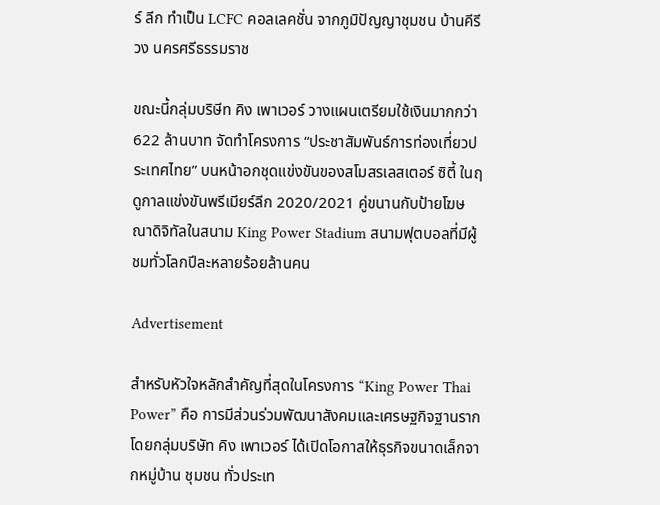ร์ ลีก ทำเป็น LCFC คอลเลคชั่น จากภูมิปัญญาชุมชน บ้านคีรีวง นครศรีธรรมราช

ขณะนี้กลุ่มบริษีท คิง เพาเวอร์ วางแผนเตรียมใช้เงินมากกว่า 622 ล้านบาท จัดทำโครงการ “ประชาสัมพันธ์การท่องเที่ยวประเทศไทย” บนหน้าอกชุดแข่งขันของสโมสรเลสเตอร์ ซิตี้ ในฤดูกาลแข่งขันพรีเมียร์ลีก 2020/2021 คู่ขนานกับป้ายโฆษณาดิจิทัลในสนาม King Power Stadium สนามฟุตบอลที่มีผู้ชมทั่วโลกปีละหลายร้อยล้านคน

Advertisement

สำหรับหัวใจหลักสำคัญที่สุดในโครงการ “King Power Thai Power” คือ การมีส่วนร่วมพัฒนาสังคมและเศรษฐกิจฐานราก โดยกลุ่มบริษัท คิง เพาเวอร์ ได้เปิดโอกาสให้ธุรกิจขนาดเล็กจากหมู่บ้าน ชุมชน ทั่วประเท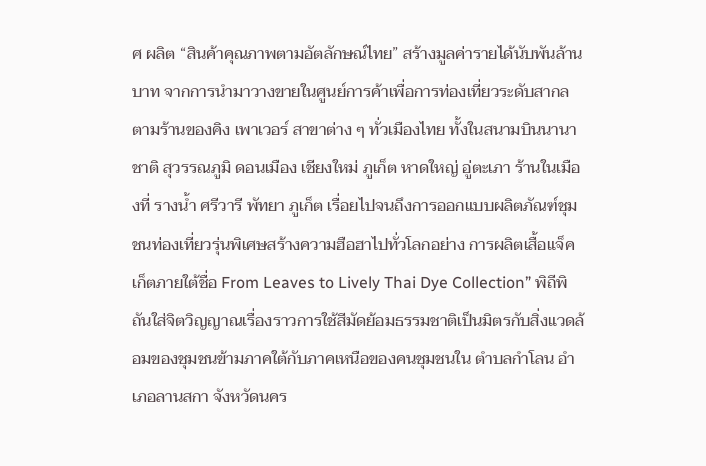ศ ผลิต “สินค้าคุณภาพตามอัตลักษณ์ไทย” สร้างมูลค่ารายได้นับพันล้านบาท จากการนำมาวางขายในศูนย์การค้าเพื่อการท่องเที่ยวระดับสากลตามร้านของคิง เพาเวอร์ สาขาต่าง ๆ ทั่วเมืองไทย ทั้งในสนามบินนานาชาติ สุวรรณภูมิ ดอนเมือง เชียงใหม่ ภูเก็ต หาดใหญ่ อู่ตะเภา ร้านในเมืองที่ รางน้ำ ศรีวารี พัทยา ภูเก็ต เรื่อยไปจนถึงการออกแบบผลิตภัณฑ์ชุมชนท่องเที่ยวรุ่นพิเศษสร้างความฮือฮาไปทั่วโลกอย่าง การผลิตเสื้อแจ็คเก็ตภายใต้ชื่อ From Leaves to Lively Thai Dye Collection” พิถีพิถันใส่จิตวิญญาณเรื่องราวการใช้สีมัดย้อมธรรมชาติเป็นมิตรกับสิ่งแวดล้อมของชุมชนข้ามภาคใต้กับภาคเหนือของคนชุมชนใน ตำบลกำโลน อำเภอลานสกา จังหวัดนคร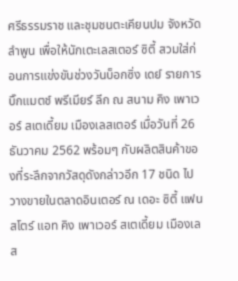ศรีธรรมราช และชุมชนตะเคียนปม จังหวัดลำพูน เพื่อให้นักเตะเลสเตอร์ ซิตี้ สวมใส่ก่อนการแข่งขันช่วงวันบ็อกซิ่ง เดย์ รายการบิ๊กแมตช์ พรีเมียร์ ลีก ณ สนาม คิง เพาเวอร์ สเตเดี้ยม เมืองเลสเตอร์ เมื่อวันที่ 26 ธันวาคม 2562 พร้อมๆ กับผลิตสินค้าของที่ระลึกจากวัสดุดังกล่าวอีก 17 ชนิด ไปวางขายในตลาดอินเตอร์ ณ เดอะ ซิตี้ แฟนสโตร์ แอท คิง เพาเวอร์ สเตเดี้ยม เมืองเลส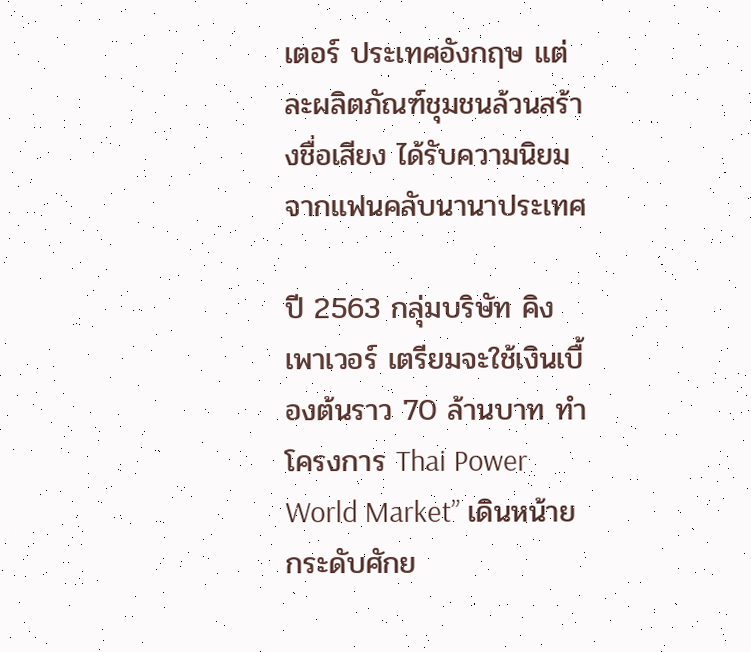เตอร์ ประเทศอังกฤษ แต่ละผลิตภัณฑ์ชุมชนล้วนสร้างชื่อเสียง ได้รับความนิยมจากแฟนคลับนานาประเทศ

ปี 2563 กลุ่มบริษัท คิง เพาเวอร์ เตรียมจะใช้เงินเบื้องต้นราว 70 ล้านบาท ทำโครงการ Thai Power World Market” เดินหน้ายกระดับศักย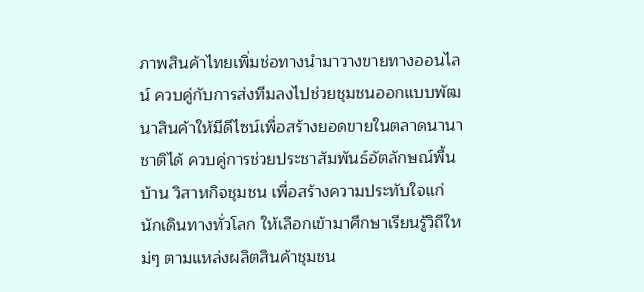ภาพสินค้าไทยเพิ่มช่อทางนำมาวางขายทางออนไลน์ ควบคู่กับการส่งทีมลงไปช่วยชุมชนออกแบบพัฒนาสินค้าให้มีดีไซน์เพื่อสร้างยอดขายในตลาดนานาชาติได้ ควบคู่การช่วยประชาสัมพันธ์อัตลักษณ์พื้นบ้าน วิสาหกิจชุมชน เพื่อสร้างความประทับใจแก่นักเดินทางทั่วโลก ให้เลือกเข้ามาศึกษาเรียนรู้วิถีใหม่ๆ ตามแหล่งผลิตสินค้าชุมชน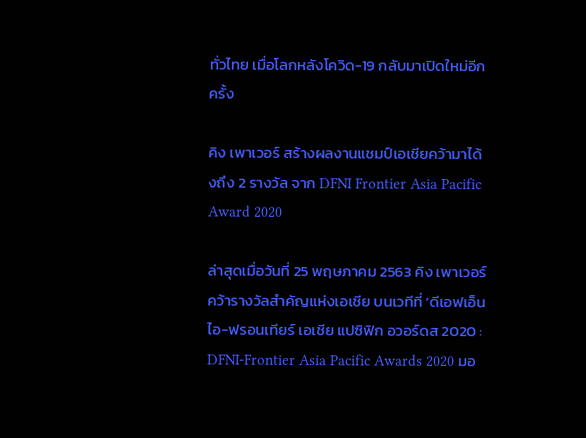ทั่วไทย เมื่อโลกหลังโควิด-19 กลับมาเปิดใหม่อีกครั้ง

คิง เพาเวอร์ สร้างผลงานแชมป์เอเชียคว้ามาได้งถึง 2 รางวัล จาก DFNI Frontier Asia Pacific Award 2020

ล่าสุดเมื่อวันที่ 25 พฤษภาคม 2563 คิง เพาเวอร์ คว้ารางวัลสำคัญแห่งเอเชีย บนเวทีที่ ‘ดีเอฟเอ็นไอ-ฟรอนเทียร์ เอเชีย แปซิฟิก อวอร์ดส 2020 : DFNI-Frontier Asia Pacific Awards 2020 มอ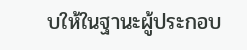บให้ในฐานะผู้ประกอบ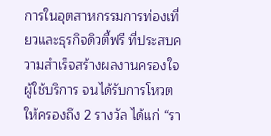การในอุตสาหกรรมการท่องเที่ยวและธุรกิจดิวตี้ฟรี ที่ประสบความสำเร็จสร้างผลงานครองใจผู้ใช้บริการ จนได้รับการโหวตให้ครองถึง 2 รางวัล ได้แก่ “รา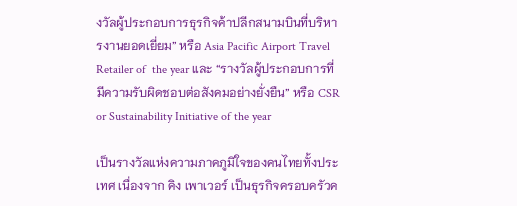งวัลผู้ประกอบการธุรกิจค้าปลีกสนามบินที่บริหารงานยอดเยี่ยม” หรือ Asia Pacific Airport Travel Retailer of  the year และ “รางวัลผู้ประกอบการที่มีความรับผิดชอบต่อสังคมอย่างยั่งยืน” หรือ CSR or Sustainability Initiative of the year

เป็นรางวัลแห่งความภาคภูมิใจของคนไทยทั้งประเทศ เนื่องจาก คิง เพาเวอร์ เป็นธุรกิจครอบครัวค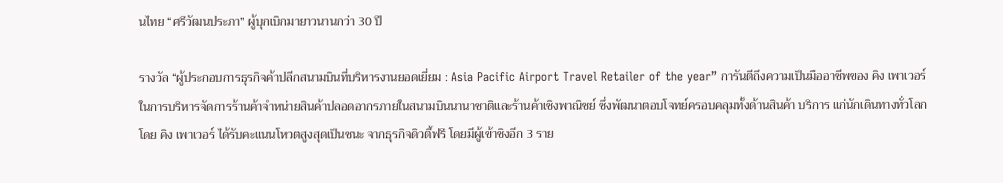นไทย “ศรีวัฒนประภา” ผู้บุกเบิกมายาวนานกว่า 30 ปี

รางวัล “ผู้ประกอบการธุรกิจค้าปลีกสนามบินที่บริหารงานยอดเยี่ยม : Asia Pacific Airport Travel Retailer of the year” การันตีถึงความเป็นมืออาชีพของ คิง เพาเวอร์ ในการบริหารจัดการร้านค้าจำหน่ายสินค้าปลอดอากรภายในสนามบินนานาชาติและร้านค้าเชิงพาณิชย์ ซึ่งพัฒนาตอบโจทย์ครอบคลุมทั้งด้านสินค้า บริการ แก่นักเดินทางทั่วโลก โดย คิง เพาเวอร์ ได้รับคะแนนโหวตสูงสุดเป็นชนะ จากธุรกิจดิวตี้ฟรี โดยมีผู้เข้าชิงอีก 3 ราย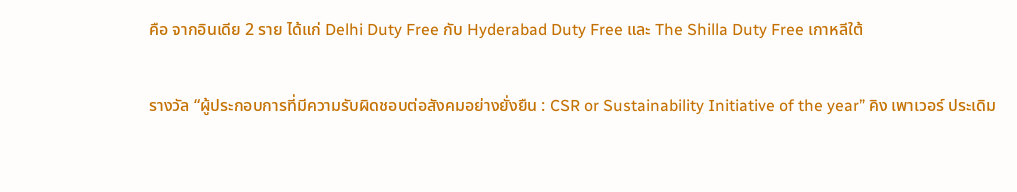คือ จากอินเดีย 2 ราย ได้แก่ Delhi Duty Free กับ Hyderabad Duty Free และ The Shilla Duty Free เกาหลีใต้

รางวัล “ผู้ประกอบการที่มีความรับผิดชอบต่อสังคมอย่างยั่งยืน : CSR or Sustainability Initiative of the year” คิง เพาเวอร์ ประเดิม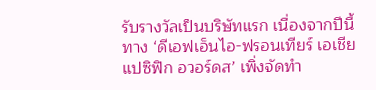รับรางวัลเป็นบริษัทแรก เนื่องจากปีนี้ทาง ‘ดีเอฟเอ็นไอ-ฟรอนเทียร์ เอเชีย แปซิฟิก อวอร์ดส’ เพิ่งจัดทำ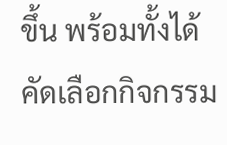ขึ้น พร้อมทั้งได้คัดเลือกกิจกรรม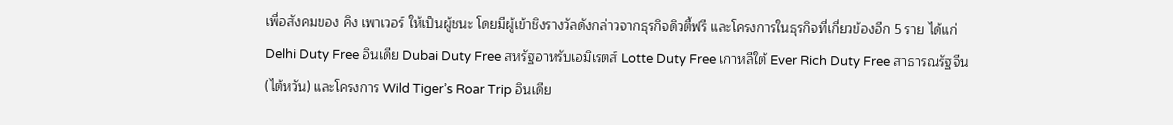เพื่อสังคมของ คิง เพาเวอร์ ให้เป็นผู้ชนะ โดยมีผู้เข้าชิงรางวัลดังกล่าวจากธุรกิจดิวตี้ฟรี และโครงการในธุรกิจที่เกี่ยวข้องอีก 5 ราย ได้แก่ Delhi Duty Free อินเดีย Dubai Duty Free สหรัฐอาหรับเอมิเรตส์ Lotte Duty Free เกาหลีใต้ Ever Rich Duty Free สาธารณรัฐจีน (ไต้หวัน) และโครงการ Wild Tiger’s Roar Trip อินเดีย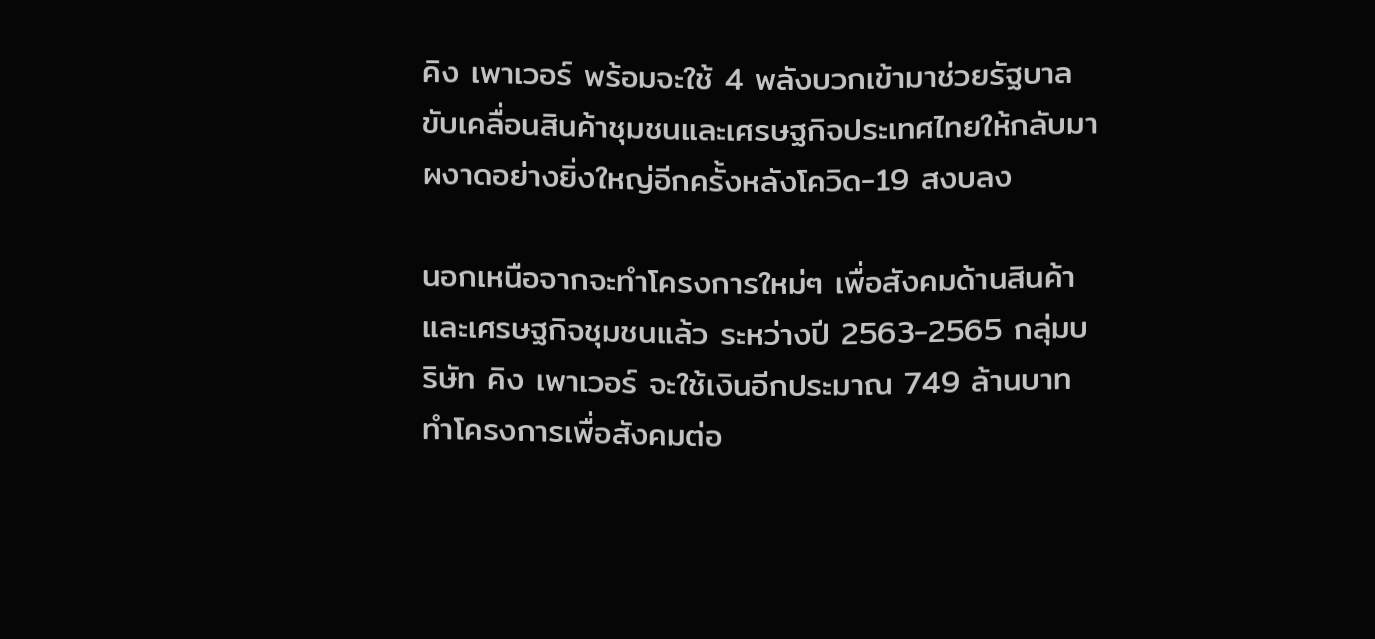คิง เพาเวอร์ พร้อมจะใช้ 4 พลังบวกเข้ามาช่วยรัฐบาลขับเคลื่อนสินค้าชุมชนและเศรษฐกิจประเทศไทยให้กลับมาผงาดอย่างยิ่งใหญ่อีกครั้งหลังโควิด-19 สงบลง

นอกเหนือจากจะทำโครงการใหม่ๆ เพื่อสังคมด้านสินค้าและเศรษฐกิจชุมชนแล้ว ระหว่างปี 2563-2565 กลุ่มบริษัท คิง เพาเวอร์ จะใช้เงินอีกประมาณ 749 ล้านบาท ทำโครงการเพื่อสังคมต่อ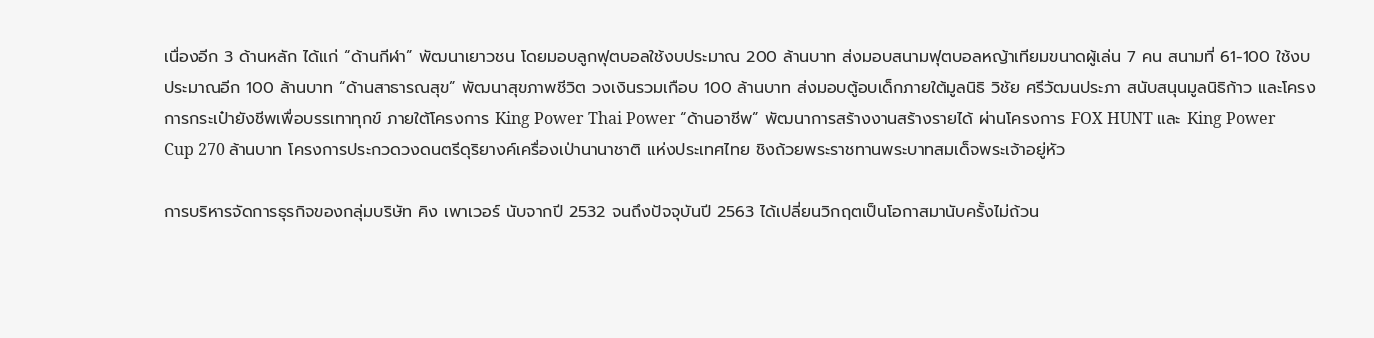เนื่องอีก 3 ด้านหลัก ได้แก่ “ด้านกีฬา” พัฒนาเยาวชน โดยมอบลูกฟุตบอลใช้งบประมาณ 200 ล้านบาท ส่งมอบสนามฟุตบอลหญ้าเทียมขนาดผู้เล่น 7 คน สนามที่ 61-100 ใช้งบประมาณอีก 100 ล้านบาท “ด้านสาธารณสุข” พัฒนาสุขภาพชีวิต วงเงินรวมเกือบ 100 ล้านบาท ส่งมอบตู้อบเด็กภายใต้มูลนิธิ วิชัย ศรีวัฒนประภา สนับสนุนมูลนิธิก้าว และโครงการกระเป๋ายังชีพเพื่อบรรเทาทุกข์ ภายใต้โครงการ King Power Thai Power “ด้านอาชีพ” พัฒนาการสร้างงานสร้างรายได้ ผ่านโครงการ FOX HUNT และ King Power Cup 270 ล้านบาท โครงการประกวดวงดนตรีดุริยางค์เครื่องเป่านานาชาติ แห่งประเทศไทย ชิงถ้วยพระราชทานพระบาทสมเด็จพระเจ้าอยู่หัว

การบริหารจัดการธุรกิจของกลุ่มบริษัท คิง เพาเวอร์ นับจากปี 2532 จนถึงปัจจุบันปี 2563 ได้เปลี่ยนวิกฤตเป็นโอกาสมานับครั้งไม่ถ้วน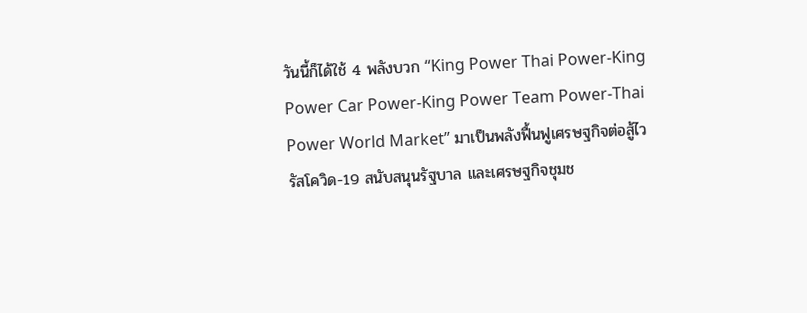วันนี้ก็ได้ใช้ 4 พลังบวก “King Power Thai Power-King Power Car Power-King Power Team Power-Thai Power World Market” มาเป็นพลังฟื้นฟูเศรษฐกิจต่อสู้ไวรัสโควิด-19 สนับสนุนรัฐบาล และเศรษฐกิจชุมช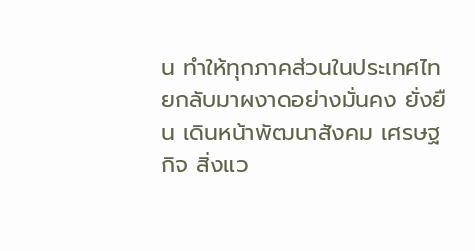น ทำให้ทุกภาคส่วนในประเทศไทยกลับมาผงาดอย่างมั่นคง ยั่งยืน เดินหน้าพัฒนาสังคม เศรษฐกิจ สิ่งแว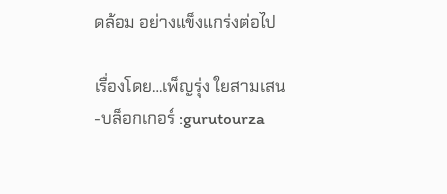ดล้อม อย่างแข็งแกร่งต่อไป

เรื่องโดย…เพ็ญรุ่ง ใยสามเสน -บล็อกเกอร์ :gurutourza